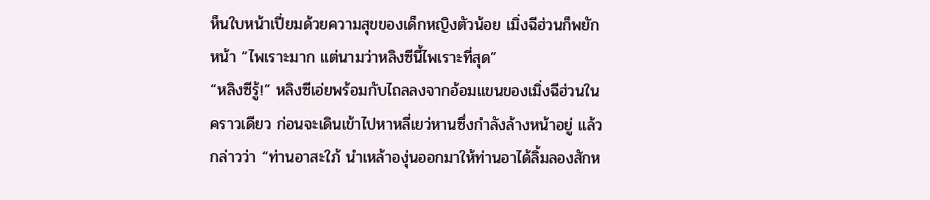ห็นใบหน้าเปี่ยมด้วยความสุขของเด็กหญิงตัวน้อย เมิ่งฉีฮ่วนก็พยักหน้า “ไพเราะมาก แต่นามว่าหลิงซีนี้ไพเราะที่สุด”
“หลิงซีรู้!” หลิงซีเอ่ยพร้อมกับไถลลงจากอ้อมแขนของเมิ่งฉีฮ่วนในคราวเดียว ก่อนจะเดินเข้าไปหาหลี่เยว่หานซึ่งกำลังล้างหน้าอยู่ แล้วกล่าวว่า “ท่านอาสะใภ้ นำเหล้าองุ่นออกมาให้ท่านอาได้ลิ้มลองสักห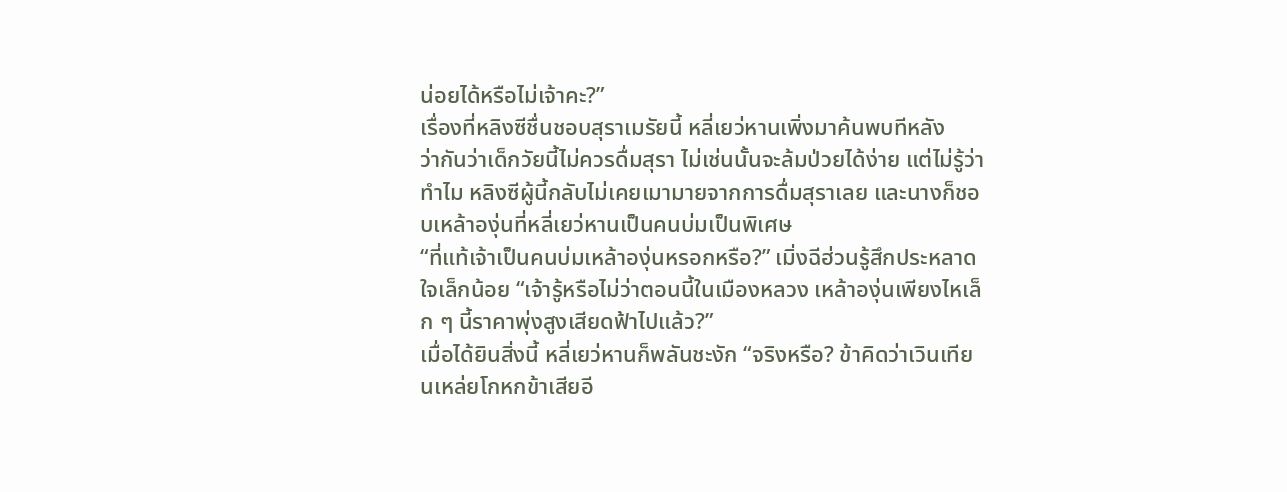น่อยได้หรือไม่เจ้าคะ?”
เรื่องที่หลิงซีชื่นชอบสุราเมรัยนี้ หลี่เยว่หานเพิ่งมาค้นพบทีหลัง
ว่ากันว่าเด็กวัยนี้ไม่ควรดื่มสุรา ไม่เช่นนั้นจะล้มป่วยได้ง่าย แต่ไม่รู้ว่าทำไม หลิงซีผู้นี้กลับไม่เคยเมามายจากการดื่มสุราเลย และนางก็ชอบเหล้าองุ่นที่หลี่เยว่หานเป็นคนบ่มเป็นพิเศษ
“ที่แท้เจ้าเป็นคนบ่มเหล้าองุ่นหรอกหรือ?” เมิ่งฉีฮ่วนรู้สึกประหลาดใจเล็กน้อย “เจ้ารู้หรือไม่ว่าตอนนี้ในเมืองหลวง เหล้าองุ่นเพียงไหเล็ก ๆ นี้ราคาพุ่งสูงเสียดฟ้าไปแล้ว?”
เมื่อได้ยินสิ่งนี้ หลี่เยว่หานก็พลันชะงัก “จริงหรือ? ข้าคิดว่าเวินเทียนเหล่ยโกหกข้าเสียอี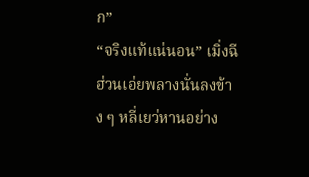ก”
“จริงแท้แน่นอน” เมิ่งฉีฮ่วนเอ่ยพลางนั่นลงข้าง ๆ หลี่เยว่หานอย่าง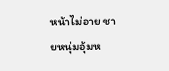หน้าไม่อาย ชายหนุ่มอุ้มห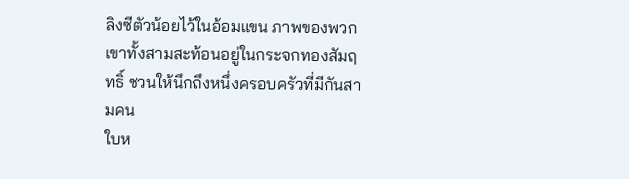ลิงซีตัวน้อยไว้ในอ้อมแขน ภาพของพวกเขาทั้งสามสะท้อนอยู่ในกระจกทองสัมฤทธิ์ ชวนให้นึกถึงหนึ่งครอบครัวที่มีกันสามคน
ใบห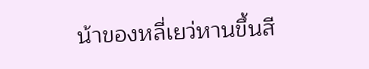น้าของหลี่เยว่หานขึ้นสี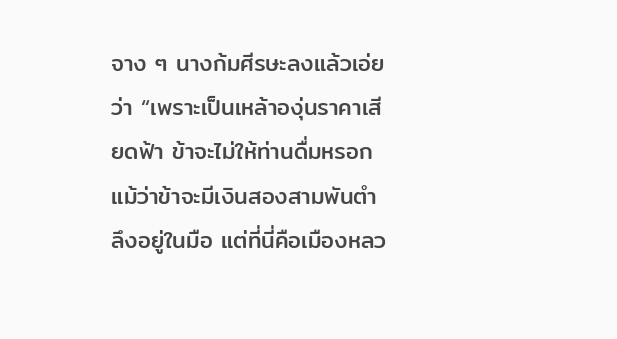จาง ๆ นางก้มศีรษะลงแล้วเอ่ยว่า “เพราะเป็นเหล้าองุ่นราคาเสียดฟ้า ข้าจะไม่ให้ท่านดื่มหรอก แม้ว่าข้าจะมีเงินสองสามพันตำลึงอยู่ในมือ แต่ที่นี่คือเมืองหลว